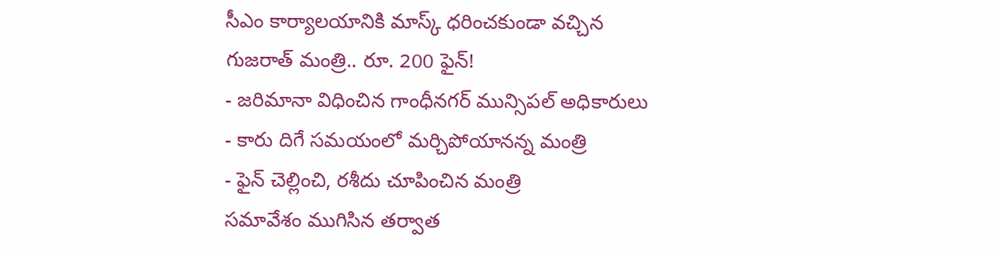సీఎం కార్యాలయానికి మాస్క్ ధరించకుండా వచ్చిన గుజరాత్ మంత్రి.. రూ. 200 ఫైన్!
- జరిమానా విధించిన గాంధీనగర్ మున్సిపల్ అధికారులు
- కారు దిగే సమయంలో మర్చిపోయానన్న మంత్రి
- ఫైన్ చెల్లించి, రశీదు చూపించిన మంత్రి
సమావేశం ముగిసిన తర్వాత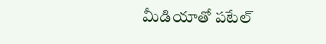మీడియాతో పటేల్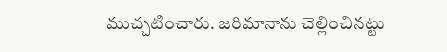ముచ్చటించారు. జరిమానాను చెల్లించినట్టు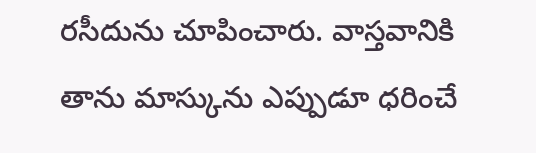రసీదును చూపించారు. వాస్తవానికి తాను మాస్కును ఎప్పుడూ ధరించే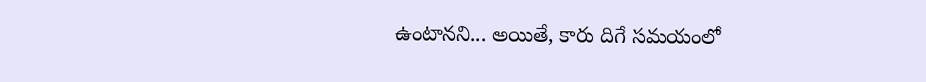ఉంటానని... అయితే, కారు దిగే సమయంలో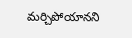మర్చిపోయానని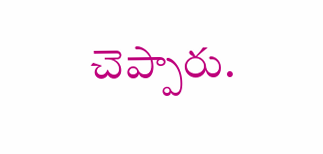చెప్పారు.